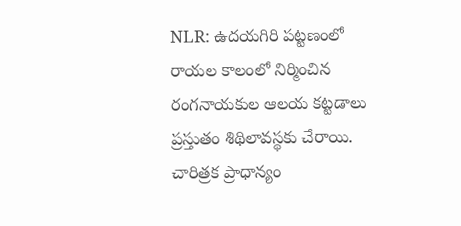NLR: ఉదయగిరి పట్టణంలో రాయల కాలంలో నిర్మించిన రంగనాయకుల ఆలయ కట్టడాలు ప్రస్తుతం శిథిలావస్థకు చేరాయి. చారిత్రక ప్రాధాన్యం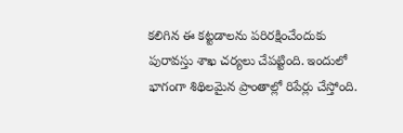కలిగిన ఈ కట్టడాలను పరిరక్షించేందుకు పురావస్తు శాఖ చర్యలు చేపట్టింది. ఇందులో భాగంగా శిథిలమైన ప్రాంతాల్లో రిపేర్లు చేస్తోంది.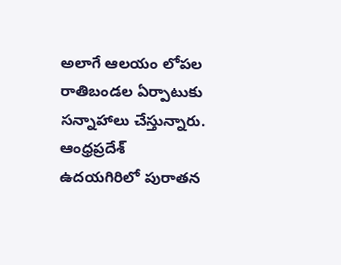అలాగే ఆలయం లోపల రాతిబండల ఏర్పాటుకు సన్నాహాలు చేస్తున్నారు.
ఆంధ్రప్రదేశ్
ఉదయగిరిలో పురాతన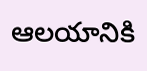ఆలయానికి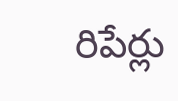రిపేర్లు